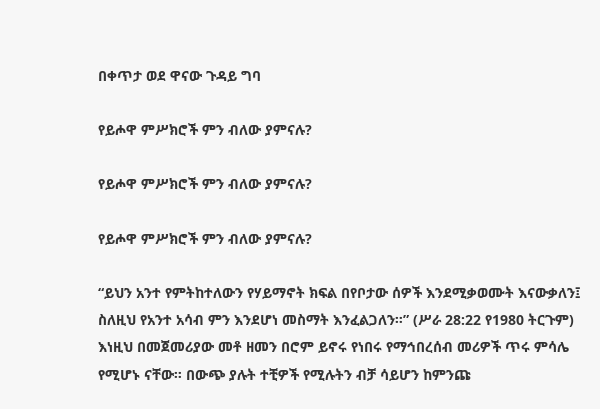በቀጥታ ወደ ዋናው ጉዳይ ግባ

የይሖዋ ምሥክሮች ምን ብለው ያምናሉ?

የይሖዋ ምሥክሮች ምን ብለው ያምናሉ?

የይሖዋ ምሥክሮች ምን ብለው ያምናሉ?

“ይህን አንተ የምትከተለውን የሃይማኖት ክፍል በየቦታው ሰዎች እንደሚቃወሙት እናውቃለን፤ ስለዚህ የአንተ አሳብ ምን እንደሆነ መስማት እንፈልጋለን።” (ሥራ 28:22 የ1980 ትርጉም) እነዚህ በመጀመሪያው መቶ ዘመን በሮም ይኖሩ የነበሩ የማኅበረሰብ መሪዎች ጥሩ ምሳሌ የሚሆኑ ናቸው። በውጭ ያሉት ተቺዎች የሚሉትን ብቻ ሳይሆን ከምንጩ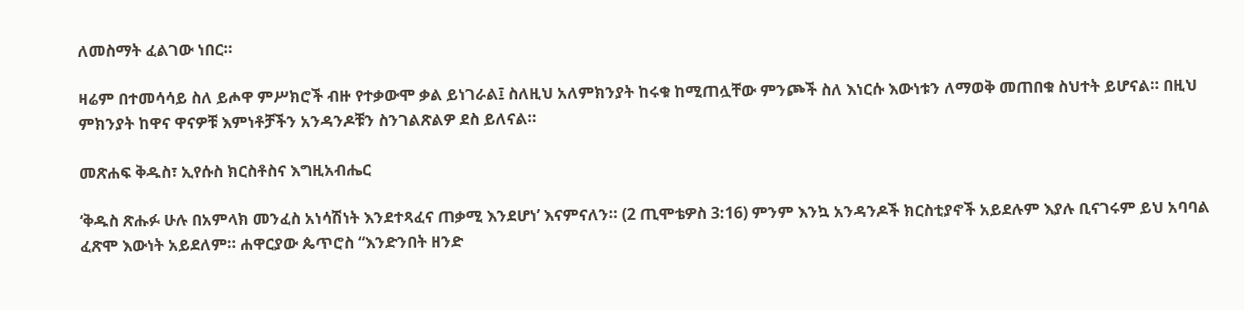ለመስማት ፈልገው ነበር።

ዛሬም በተመሳሳይ ስለ ይሖዋ ምሥክሮች ብዙ የተቃውሞ ቃል ይነገራል፤ ስለዚህ አለምክንያት ከሩቁ ከሚጠሏቸው ምንጮች ስለ እነርሱ እውነቱን ለማወቅ መጠበቁ ስህተት ይሆናል። በዚህ ምክንያት ከዋና ዋናዎቹ እምነቶቻችን አንዳንዶቹን ስንገልጽልዎ ደስ ይለናል።

መጽሐፍ ቅዱስ፣ ኢየሱስ ክርስቶስና እግዚአብሔር

‘ቅዱስ ጽሑፉ ሁሉ በአምላክ መንፈስ አነሳሽነት እንደተጻፈና ጠቃሚ እንደሆነ’ እናምናለን። (2 ጢሞቴዎስ 3:16) ምንም እንኳ አንዳንዶች ክርስቲያኖች አይደሉም እያሉ ቢናገሩም ይህ አባባል ፈጽሞ እውነት አይደለም። ሐዋርያው ጴጥሮስ “እንድንበት ዘንድ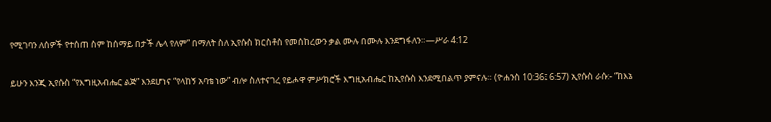የሚገባን ለሰዎች የተሰጠ ስም ከሰማይ በታች ሌላ የለም” በማለት ስለ ኢየሱስ ክርስቶስ የመሰከረውን ቃል ሙሉ በሙሉ እንደግፋለን።—ሥራ 4:12

ይሁን እንጂ ኢየሱስ “የእግዚአብሔር ልጅ” እንደሆነና “የላከኝ አባቴ ነው” ብሎ ስለተናገረ የይሖዋ ምሥክሮች እግዚአብሔር ከኢየሱስ እንደሚበልጥ ያምናሉ። (ዮሐንስ 10:36፤ 6:57) ኢየሱስ ራሱ:- “ከእኔ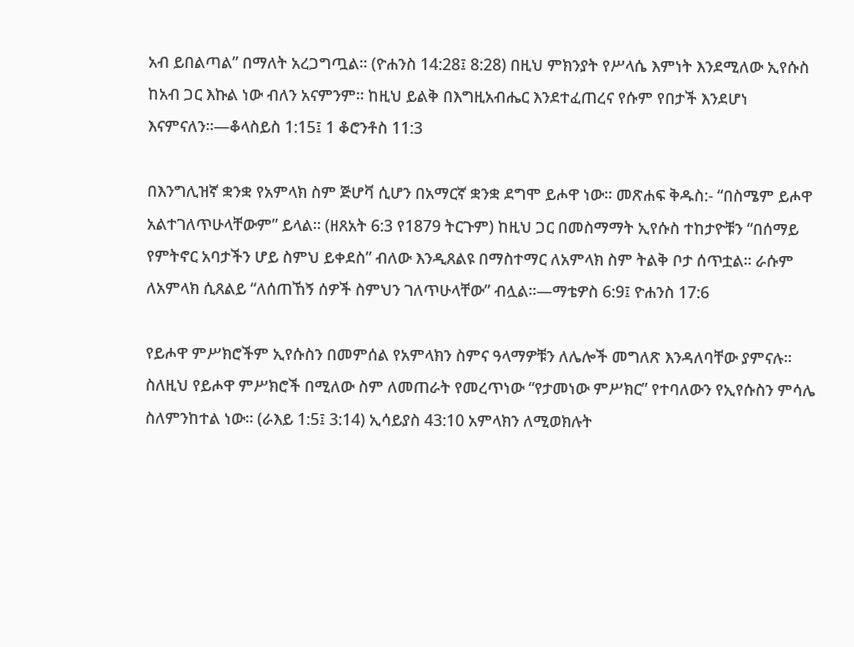አብ ይበልጣል” በማለት አረጋግጧል። (ዮሐንስ 14:28፤ 8:28) በዚህ ምክንያት የሥላሴ እምነት እንደሚለው ኢየሱስ ከአብ ጋር እኩል ነው ብለን አናምንም። ከዚህ ይልቅ በእግዚአብሔር እንደተፈጠረና የሱም የበታች እንደሆነ እናምናለን።—ቆላስይስ 1:15፤ 1 ቆሮንቶስ 11:3

በእንግሊዝኛ ቋንቋ የአምላክ ስም ጅሆቫ ሲሆን በአማርኛ ቋንቋ ደግሞ ይሖዋ ነው። መጽሐፍ ቅዱስ:- “በስሜም ይሖዋ አልተገለጥሁላቸውም” ይላል። (ዘጸአት 6:3 የ1879 ትርጉም) ከዚህ ጋር በመስማማት ኢየሱስ ተከታዮቹን “በሰማይ የምትኖር አባታችን ሆይ ስምህ ይቀደስ” ብለው እንዲጸልዩ በማስተማር ለአምላክ ስም ትልቅ ቦታ ሰጥቷል። ራሱም ለአምላክ ሲጸልይ “ለሰጠኸኝ ሰዎች ስምህን ገለጥሁላቸው” ብሏል።—ማቴዎስ 6:9፤ ዮሐንስ 17:6

የይሖዋ ምሥክሮችም ኢየሱስን በመምሰል የአምላክን ስምና ዓላማዎቹን ለሌሎች መግለጽ እንዳለባቸው ያምናሉ። ስለዚህ የይሖዋ ምሥክሮች በሚለው ስም ለመጠራት የመረጥነው “የታመነው ምሥክር” የተባለውን የኢየሱስን ምሳሌ ስለምንከተል ነው። (ራእይ 1:5፤ 3:14) ኢሳይያስ 43:10 አምላክን ለሚወክሉት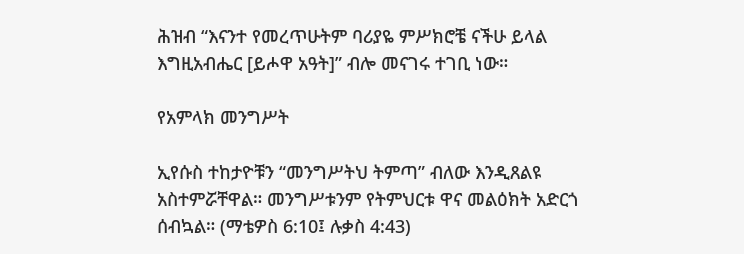ሕዝብ “እናንተ የመረጥሁትም ባሪያዬ ምሥክሮቼ ናችሁ ይላል እግዚአብሔር [ይሖዋ አዓት]” ብሎ መናገሩ ተገቢ ነው።

የአምላክ መንግሥት

ኢየሱስ ተከታዮቹን “መንግሥትህ ትምጣ” ብለው እንዲጸልዩ አስተምሯቸዋል። መንግሥቱንም የትምህርቱ ዋና መልዕክት አድርጎ ሰብኳል። (ማቴዎስ 6:10፤ ሉቃስ 4:43)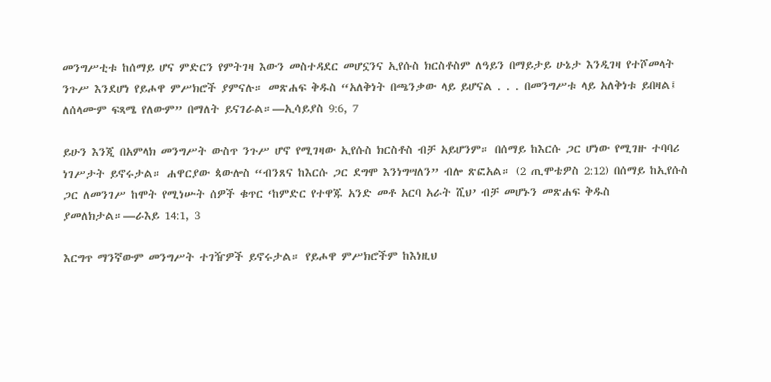መንግሥቲቱ ከሰማይ ሆና ምድርን የምትገዛ እውን መስተዳደር መሆኗንና ኢየሱስ ክርስቶስም ለዓይን በማይታይ ሁኔታ እንዲገዛ የተሾመላት ንጉሥ እንደሆነ የይሖዋ ምሥክሮች ያምናሉ። መጽሐፍ ቅዱስ “አለቅነት በጫንቃው ላይ ይሆናል . . . በመንግሥቱ ላይ አለቅነቱ ይበዛል፤ ለሰላሙም ፍጻሜ የለውም” በማለት ይናገራል።—ኢሳይያስ 9:6, 7

ይሁን እንጂ በአምላክ መንግሥት ውስጥ ንጉሥ ሆኖ የሚገዛው ኢየሱስ ክርስቶስ ብቻ አይሆንም። በሰማይ ከእርሱ ጋር ሆነው የሚገዙ ተባባሪ ነገሥታት ይኖሩታል። ሐዋርያው ጳውሎስ “ብንጸና ከእርሱ ጋር ደግሞ እንነግሣለን” ብሎ ጽፎአል። (2 ጢሞቴዎስ 2:12) በሰማይ ከኢየሱስ ጋር ለመንገሥ ከሞት የሚነሡት ሰዎች ቁጥር ‘ከምድር የተዋጁ አንድ መቶ አርባ አራት ሺህ’ ብቻ መሆኑን መጽሐፍ ቅዱስ ያመለክታል።—ራእይ 14:1, 3

እርግጥ ማንኛውም መንግሥት ተገዥዎች ይኖሩታል። የይሖዋ ምሥክሮችም ከእነዚህ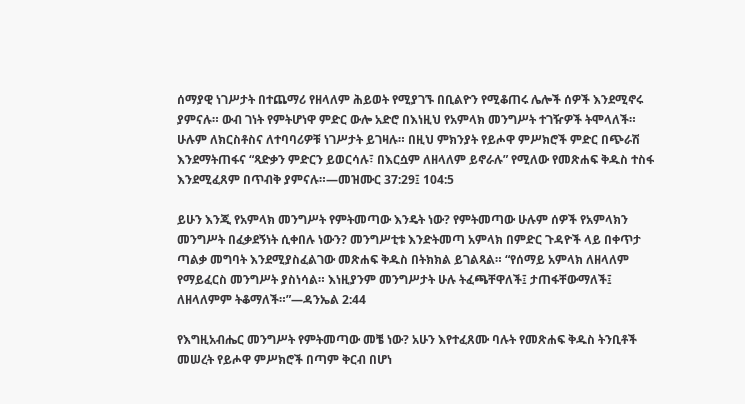ሰማያዊ ነገሥታት በተጨማሪ የዘላለም ሕይወት የሚያገኙ በቢልዮን የሚቆጠሩ ሌሎች ሰዎች እንደሚኖሩ ያምናሉ። ውብ ገነት የምትሆነዋ ምድር ውሎ አድሮ በእነዚህ የአምላክ መንግሥት ተገዥዎች ትሞላለች። ሁሉም ለክርስቶስና ለተባባሪዎቹ ነገሥታት ይገዛሉ። በዚህ ምክንያት የይሖዋ ምሥክሮች ምድር በጭራሽ እንደማትጠፋና “ጻድቃን ምድርን ይወርሳሉ፣ በእርሷም ለዘላለም ይኖራሉ” የሚለው የመጽሐፍ ቅዱስ ተስፋ እንደሚፈጸም በጥብቅ ያምናሉ።—መዝሙር 37:29፤ 104:5

ይሁን እንጂ የአምላክ መንግሥት የምትመጣው እንዴት ነው? የምትመጣው ሁሉም ሰዎች የአምላክን መንግሥት በፈቃደኝነት ሲቀበሉ ነውን? መንግሥቲቱ እንድትመጣ አምላክ በምድር ጉዳዮች ላይ በቀጥታ ጣልቃ መግባት እንደሚያስፈልገው መጽሐፍ ቅዱስ በትክክል ይገልጻል። “የሰማይ አምላክ ለዘላለም የማይፈርስ መንግሥት ያስነሳል። እነዚያንም መንግሥታት ሁሉ ትፈጫቸዋለች፤ ታጠፋቸውማለች፤ ለዘላለምም ትቆማለች።”—ዳንኤል 2:44

የእግዚአብሔር መንግሥት የምትመጣው መቼ ነው? አሁን እየተፈጸሙ ባሉት የመጽሐፍ ቅዱስ ትንቢቶች መሠረት የይሖዋ ምሥክሮች በጣም ቅርብ በሆነ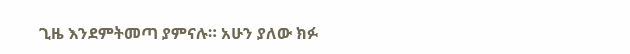ጊዜ እንደምትመጣ ያምናሉ። አሁን ያለው ክፉ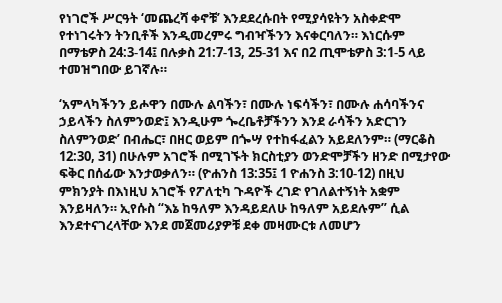የነገሮች ሥርዓት ‘መጨረሻ ቀኖቹ’ እንደደረሱበት የሚያሳዩትን አስቀድሞ የተነገሩትን ትንቢቶች እንዲመረምሩ ግብዣችንን እናቀርባለን። እነርሱም በማቴዎስ 24:3-14፤ በሉቃስ 21:7-13, 25-31 እና በ2 ጢሞቴዎስ 3:1-5 ላይ ተመዝግበው ይገኛሉ።

‘አምላካችንን ይሖዋን በሙሉ ልባችን፣ በሙሉ ነፍሳችን፣ በሙሉ ሐሳባችንና ኃይላችን ስለምንወድ፤ እንዲሁም ጐረቤቶቻችንን እንደ ራሳችን አድርገን ስለምንወድ’ በብሔር፣ በዘር ወይም በጐሣ የተከፋፈልን አይደለንም። (ማርቆስ 12:30, 31) በሁሉም አገሮች በሚገኙት ክርስቲያን ወንድሞቻችን ዘንድ በሚታየው ፍቅር በሰፊው እንታወቃለን። (ዮሐንስ 13:35፤ 1 ዮሐንስ 3:10-12) በዚህ ምክንያት በእነዚህ አገሮች የፖለቲካ ጉዳዮች ረገድ የገለልተኝነት አቋም እንይዛለን። ኢየሱስ “እኔ ከዓለም እንዳይደለሁ ከዓለም አይደሉም” ሲል እንደተናገረላቸው እንደ መጀመሪያዎቹ ደቀ መዛሙርቱ ለመሆን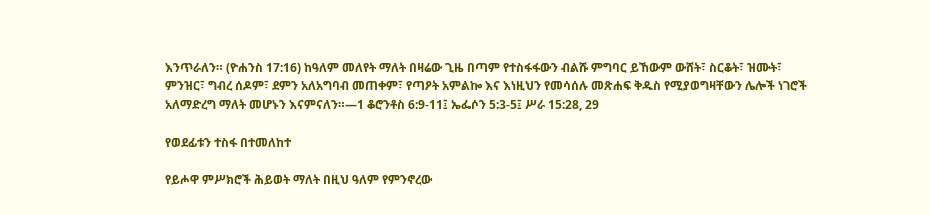እንጥራለን። (ዮሐንስ 17:16) ከዓለም መለየት ማለት በዛሬው ጊዜ በጣም የተስፋፋውን ብልሹ ምግባር ይኸውም ውሸት፣ ስርቆት፣ ዝሙት፣ ምንዝር፣ ግብረ ሰዶም፣ ደምን አለአግባብ መጠቀም፣ የጣዖት አምልኰ እና እነዚህን የመሳሰሉ መጽሐፍ ቅዱስ የሚያወግዛቸውን ሌሎች ነገሮች አለማድረግ ማለት መሆኑን እናምናለን።—1 ቆሮንቶስ 6:9-11፤ ኤፌሶን 5:3-5፤ ሥራ 15:28, 29

የወደፊቱን ተስፋ በተመለከተ

የይሖዋ ምሥክሮች ሕይወት ማለት በዚህ ዓለም የምንኖረው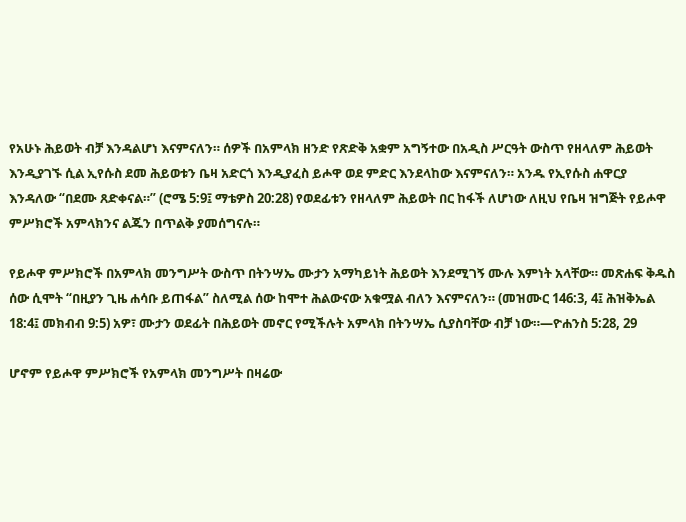የአሁኑ ሕይወት ብቻ እንዳልሆነ እናምናለን። ሰዎች በአምላክ ዘንድ የጽድቅ አቋም አግኝተው በአዲስ ሥርዓት ውስጥ የዘላለም ሕይወት እንዲያገኙ ሲል ኢየሱስ ደመ ሕይወቱን ቤዛ አድርጎ እንዲያፈስ ይሖዋ ወደ ምድር እንደላከው እናምናለን። አንዱ የኢየሱስ ሐዋርያ እንዳለው “በደሙ ጸድቀናል።” (ሮሜ 5:9፤ ማቴዎስ 20:28) የወደፊቱን የዘላለም ሕይወት በር ከፋች ለሆነው ለዚህ የቤዛ ዝግጅት የይሖዋ ምሥክሮች አምላክንና ልጁን በጥልቅ ያመሰግናሉ።

የይሖዋ ምሥክሮች በአምላክ መንግሥት ውስጥ በትንሣኤ ሙታን አማካይነት ሕይወት እንደሚገኝ ሙሉ እምነት አላቸው። መጽሐፍ ቅዱስ ሰው ሲሞት “በዚያን ጊዜ ሐሳቡ ይጠፋል” ስለሚል ሰው ከሞተ ሕልውናው አቁሟል ብለን እናምናለን። (መዝሙር 146:3, 4፤ ሕዝቅኤል 18:4፤ መክብብ 9:5) አዎ፣ ሙታን ወደፊት በሕይወት መኖር የሚችሉት አምላክ በትንሣኤ ሲያስባቸው ብቻ ነው።—ዮሐንስ 5:28, 29

ሆኖም የይሖዋ ምሥክሮች የአምላክ መንግሥት በዛሬው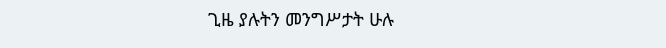ጊዜ ያሉትን መንግሥታት ሁሉ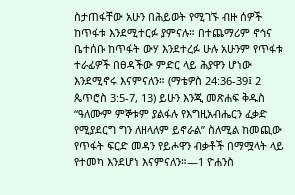ስታጠፋቸው አሁን በሕይወት የሚገኙ ብዙ ሰዎች ከጥፋቱ እንደሚተርፉ ያምናሉ። በተጨማሪም ኖኅና ቤተሰቡ ከጥፋት ውሃ እንደተረፉ ሁሉ አሁንም የጥፋቱ ተራፊዎች በፀዳችው ምድር ላይ ሕያዋን ሆነው እንደሚኖሩ እናምናለን። (ማቴዎስ 24:36-39፤ 2 ጴጥሮስ 3:5-7, 13) ይሁን እንጂ መጽሐፍ ቅዱስ “ዓለሙም ምኞቱም ያልፋሉ የእግዚአብሔርን ፈቃድ የሚያደርግ ግን ለዘላለም ይኖራል” ስለሚል ከመጪው የጥፋት ፍርድ መዳን የይሖዋን ብቃቶች በማሟላት ላይ የተመካ እንደሆነ እናምናለን።—1 ዮሐንስ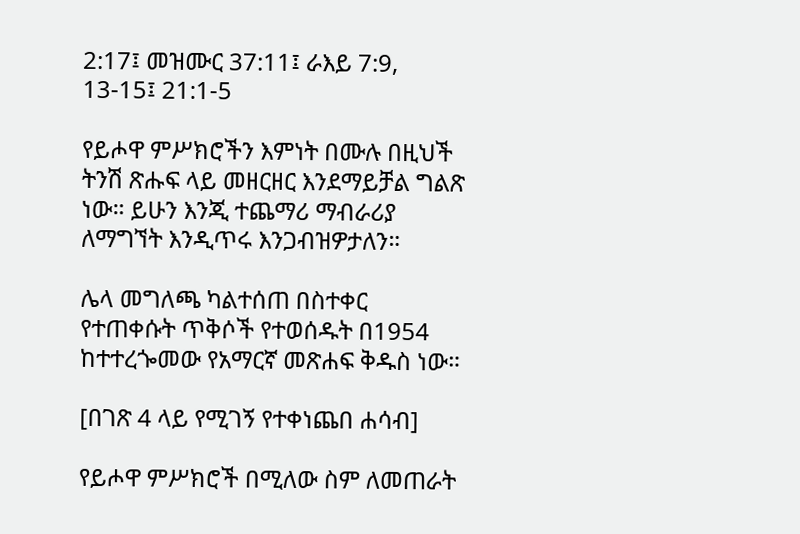2:17፤ መዝሙር 37:11፤ ራእይ 7:9, 13-15፤ 21:1-5

የይሖዋ ምሥክሮችን እምነት በሙሉ በዚህች ትንሽ ጽሑፍ ላይ መዘርዘር እንደማይቻል ግልጽ ነው። ይሁን እንጂ ተጨማሪ ማብራሪያ ለማግኘት እንዲጥሩ እንጋብዝዎታለን።

ሌላ መግለጫ ካልተሰጠ በስተቀር የተጠቀሱት ጥቅሶች የተወሰዱት በ1954 ከተተረጐመው የአማርኛ መጽሐፍ ቅዱስ ነው።

[በገጽ 4 ላይ የሚገኝ የተቀነጨበ ሐሳብ]

የይሖዋ ምሥክሮች በሚለው ስም ለመጠራት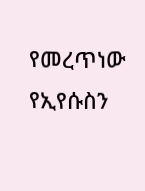የመረጥነው የኢየሱስን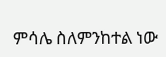ምሳሌ ስለምንከተል ነው